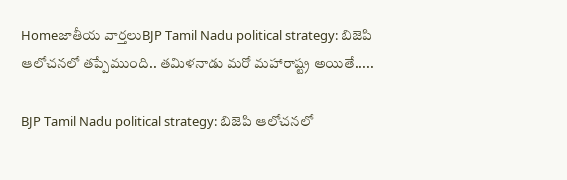Homeజాతీయ వార్తలుBJP Tamil Nadu political strategy: బిజెపి ఆలోచనలో తప్పేముంది.. తమిళనాడు మరో మహారాష్ట్ర అయితే.....

BJP Tamil Nadu political strategy: బిజెపి ఆలోచనలో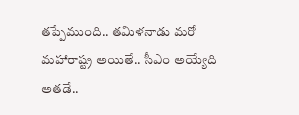తప్పేముంది.. తమిళనాడు మరో మహారాష్ట్ర అయితే.. సీఎం అయ్యేది అతడే..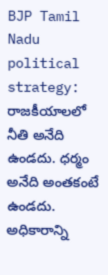BJP Tamil Nadu political strategy: రాజకీయాలలో నీతి అనేది ఉండదు. ధర్మం అనేది అంతకంటే ఉండదు. అధికారాన్ని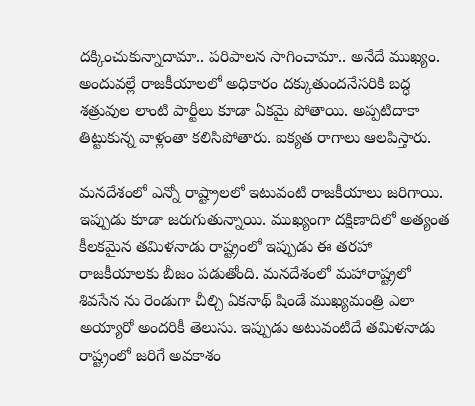దక్కించుకున్నాదామా.. పరిపాలన సాగించామా.. అనేదే ముఖ్యం. అందువల్లే రాజకీయాలలో అధికారం దక్కుతుందనేసరికి బద్ధ శత్రువుల లాంటి పార్టీలు కూడా ఏకమై పోతాయి. అప్పటిదాకా తిట్టుకున్న వాళ్లంతా కలిసిపోతారు. ఐక్యత రాగాలు ఆలపిస్తారు.

మనదేశంలో ఎన్నో రాష్ట్రాలలో ఇటువంటి రాజకీయాలు జరిగాయి. ఇప్పుడు కూడా జరుగుతున్నాయి. ముఖ్యంగా దక్షిణాదిలో అత్యంత కీలకమైన తమిళనాడు రాష్ట్రంలో ఇప్పుడు ఈ తరహా రాజకీయాలకు బీజం పడుతోంది. మనదేశంలో మహారాష్ట్రలో శివసేన ను రెండుగా చీల్చి ఏకనాథ్ షిండే ముఖ్యమంత్రి ఎలా అయ్యారో అందరికీ తెలుసు. ఇప్పుడు అటువంటిదే తమిళనాడు రాష్ట్రంలో జరిగే అవకాశం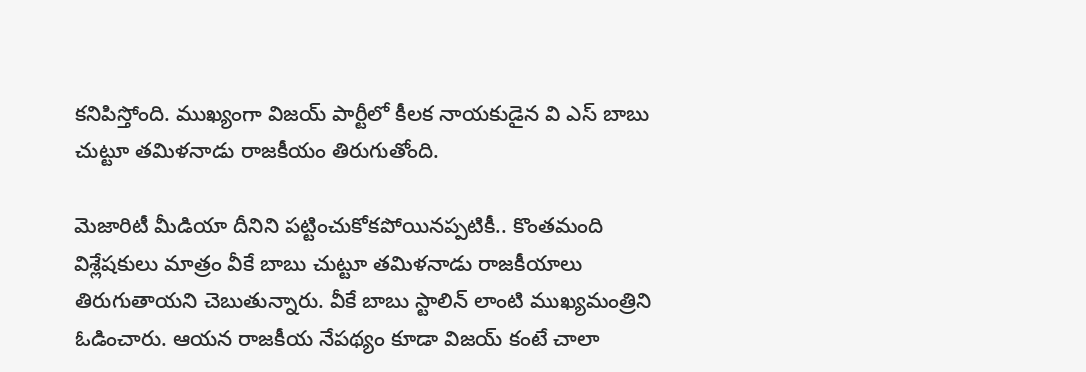కనిపిస్తోంది. ముఖ్యంగా విజయ్ పార్టీలో కీలక నాయకుడైన వి ఎస్ బాబు చుట్టూ తమిళనాడు రాజకీయం తిరుగుతోంది.

మెజారిటీ మీడియా దీనిని పట్టించుకోకపోయినప్పటికీ.. కొంతమంది విశ్లేషకులు మాత్రం వీకే బాబు చుట్టూ తమిళనాడు రాజకీయాలు తిరుగుతాయని చెబుతున్నారు. వీకే బాబు స్టాలిన్ లాంటి ముఖ్యమంత్రిని ఓడించారు. ఆయన రాజకీయ నేపథ్యం కూడా విజయ్ కంటే చాలా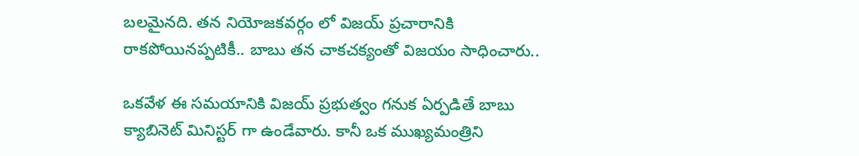బలమైనది. తన నియోజకవర్గం లో విజయ్ ప్రచారానికి రాకపోయినప్పటికీ.. బాబు తన చాకచక్యంతో విజయం సాధించారు..

ఒకవేళ ఈ సమయానికి విజయ్ ప్రభుత్వం గనుక ఏర్పడితే బాబు క్యాబినెట్ మినిస్టర్ గా ఉండేవారు. కానీ ఒక ముఖ్యమంత్రిని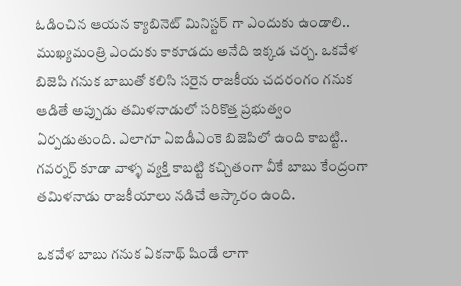ఓడించిన ఆయన క్యాబినెట్ మినిస్టర్ గా ఎందుకు ఉండాలి.. ముఖ్యమంత్రి ఎందుకు కాకూడదు అనేది ఇక్కడ చర్చ. ఒకవేళ బిజెపి గనుక బాబుతో కలిసి సరైన రాజకీయ చదరంగం గనుక ఆడితే అప్పుడు తమిళనాడులో సరికొత్త ప్రభుత్వం ఏర్పడుతుంది. ఎలాగూ ఏఐడీఎంకె బిజెపిలో ఉంది కాబట్టి.. గవర్నర్ కూడా వాళ్ళ వ్యక్తి కాబట్టి కచ్చితంగా వీకే బాబు కేంద్రంగా తమిళనాడు రాజకీయాలు నడిచే ఆస్కారం ఉంది.

ఒకవేళ బాబు గనుక ఏకనాథ్ షిండే లాగా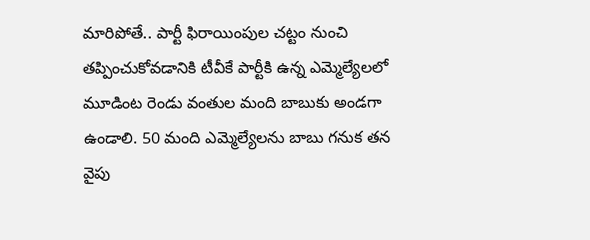మారిపోతే.. పార్టీ ఫిరాయింపుల చట్టం నుంచి తప్పించుకోవడానికి టీవీకే పార్టీకి ఉన్న ఎమ్మెల్యేలలో మూడింట రెండు వంతుల మంది బాబుకు అండగా ఉండాలి. 50 మంది ఎమ్మెల్యేలను బాబు గనుక తన వైపు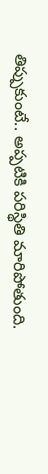తిప్పుకుంటే.. అప్పటికి పరిస్థితి మారిపోతుంది.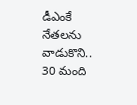డీఎంకే నేతలను వాడుకొని.. 30 మంది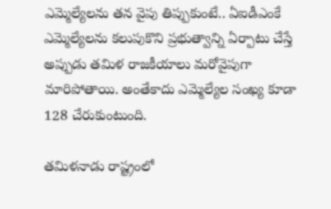ఎమ్మెల్యేలను తన వైపు తిప్పుకుంటే.. ఏఐడీఎంకే ఎమ్మెల్యేలను కలుపుకొని ప్రభుత్వాన్ని ఏర్పాటు చేస్తే అప్పుడు తమిళ రాజకీయాలు మరోవైపుగా మారిపోతాయి. అంతేకాదు ఎమ్మెల్యేల సంఖ్య కూడా 128 చేరుకుంటుంది.

తమిళనాడు రాష్ట్రంలో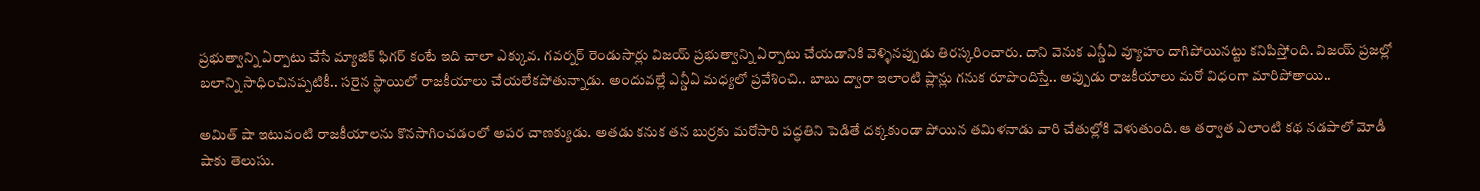ప్రభుత్వాన్ని ఏర్పాటు చేసే మ్యాజిక్ ఫిగర్ కంటే ఇది చాలా ఎక్కువ. గవర్నర్ రెండుసార్లు విజయ్ ప్రభుత్వాన్ని ఏర్పాటు చేయడానికి వెళ్ళినప్పుడు తిరస్కరించారు. దాని వెనుక ఎన్డీఏ వ్యూహం దాగిపోయినట్టు కనిపిస్తోంది. విజయ్ ప్రజల్లో బలాన్ని సాధించినప్పటికీ.. సరైన స్థాయిలో రాజకీయాలు చేయలేకపోతున్నాడు. అందువల్లే ఎన్డీఏ మధ్యలో ప్రవేశించి.. బాబు ద్వారా ఇలాంటి ప్లాన్లు గనుక రూపొందిస్తే.. అప్పుడు రాజకీయాలు మరో విధంగా మారిపోతాయి..

అమిత్ షా ఇటువంటి రాజకీయాలను కొనసాగించడంలో అపర చాణక్యుడు. అతడు కనుక తన బుర్రకు మరోసారి పద్ధతిని పెడితే దక్కకుండా పోయిన తమిళనాడు వారి చేతుల్లోకి వెళుతుంది. ఆ తర్వాత ఎలాంటి కథ నడపాలో మోడీ షాకు తెలుసు.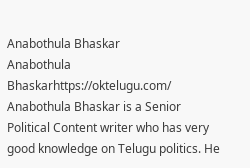Anabothula Bhaskar
Anabothula Bhaskarhttps://oktelugu.com/
Anabothula Bhaskar is a Senior Political Content writer who has very good knowledge on Telugu politics. He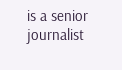is a senior journalist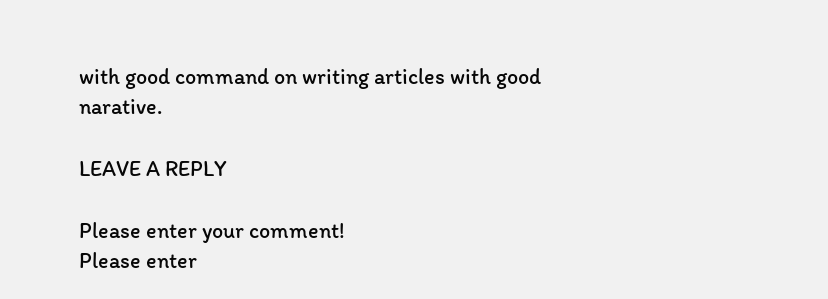with good command on writing articles with good narative.

LEAVE A REPLY

Please enter your comment!
Please enter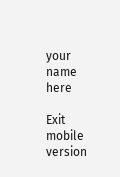your name here

Exit mobile version